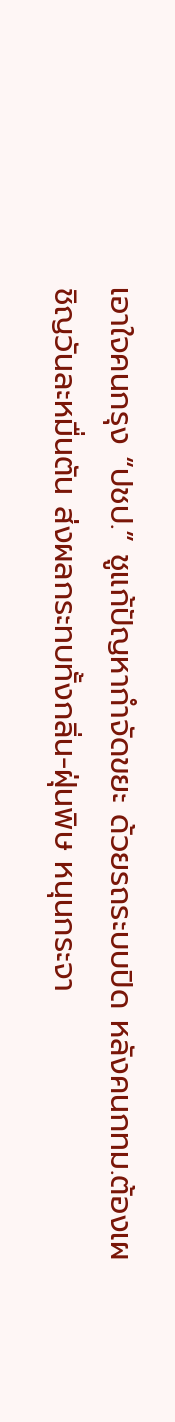เอาใจคนกรุง “ปชป.” ชูแก้ปัญหากำจัดขยะ ด้วยรถระบบปิด หลังคนกทม.ต้องเผชิญวันละหมื่นตัน ส่งผลกระทบทั้งกลิ่น-ฝุ่นพิษ หนุนกระจา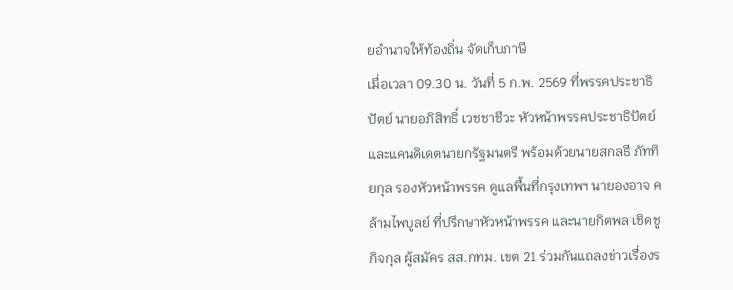ยอำนาจให้ท้องถิ่น จัดเก็บภาษี
เมื่อเวลา 09.30 น. วันที่ 5 ก.พ. 2569 ที่พรรคประชาธิปัตย์ นายอภิสิทธิ์ เวชชาชีวะ หัวหน้าพรรคประชาธิปัตย์ และแคนดิเดตนายกรัฐมนตรี พร้อมด้วยนายสกลธี ภัททิยกุล รองหัวหน้าพรรค ดูแลพื้นที่กรุงเทพฯ นายองอาจ คล้ามไพบูลย์ ที่ปรึกษาหัวหน้าพรรค และนายกิตพล เชิดชูกิจกุล ผู้สมัคร สส.กทม. เขต 21 ร่วมกันแถลงข่าวเรื่องร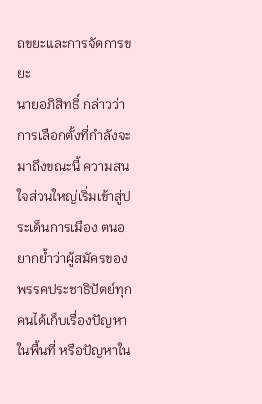ถขยะและการจัดการขยะ
นายอภิสิทธิ์ กล่าวว่า การเลือกตั้งที่กำลังจะมาถึงขณะนี้ ความสนใจส่วนใหญ่เริ่มเข้าสู่ประเด็นการเมือง ตนอยากย้ำว่าผู้สมัครของพรรคประชาธิปัตย์ทุกคนได้เก็บเรื่องปัญหาในพื้นที่ หรือปัญหาใน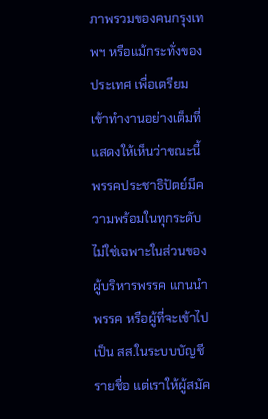ภาพรวมของคนกรุงเทพฯ หรือแม้กระทั่งของประเทศ เพื่อเตรียมเข้าทำงานอย่างเต็มที่
แสดงให้เห็นว่าขณะนี้พรรคประชาธิปัตย์มีความพร้อมในทุกระดับ ไม่ใช่เฉพาะในส่วนของผู้บริหารพรรค แกนนำพรรค หรือผู้ที่จะเข้าไปเป็น สส.ในระบบบัญชีรายชื่อ แต่เราให้ผู้สมัค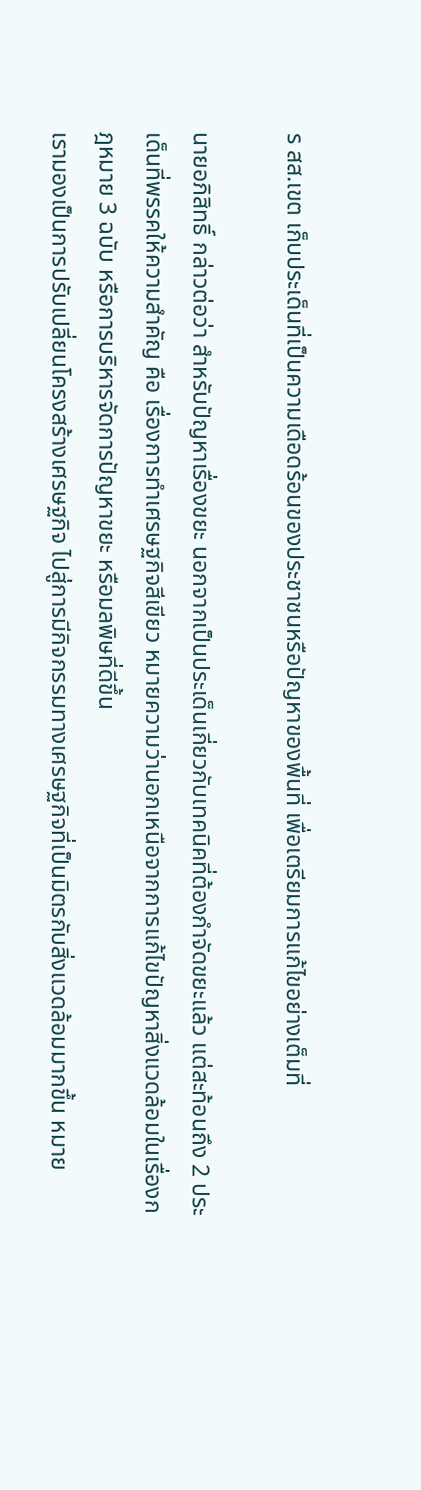ร สส.เขต เก็บประเด็นที่เป็นความเดือดร้อนของประชาชนหรือปัญหาของพื้นที่ เพื่อเตรียมการแก้ไขอย่างเต็มที่

นายอภิสิทธิ์ กล่าวต่อว่า สำหรับปัญหาเรื่องขยะ นอกจากเป็นประเด็นเกี่ยวกับเทคนิคที่ต้องกำจัดขยะแล้ว แต่สะท้อนถึง 2 ประเด็นที่พรรคให้ความสำคัญ คือ เรื่องการทำเศรษฐกิจสีเขียว หมายความว่านอกเหนือจากการแก้ไขปัญหาสิ่งแวดล้อมในเรื่องกฎหมาย 3 ฉบับ หรือการบริหารจัดการปัญหาขยะ หรือมลพิษที่ดีขึ้น
เรามองเป็นการปรับเปลี่ยนโครงสร้างเศรษฐกิจ ไปสู่การมีกิจกรรมทางเศรษฐกิจที่เป็นมิตรกับสิ่งแวดล้อมมากขึ้น หมาย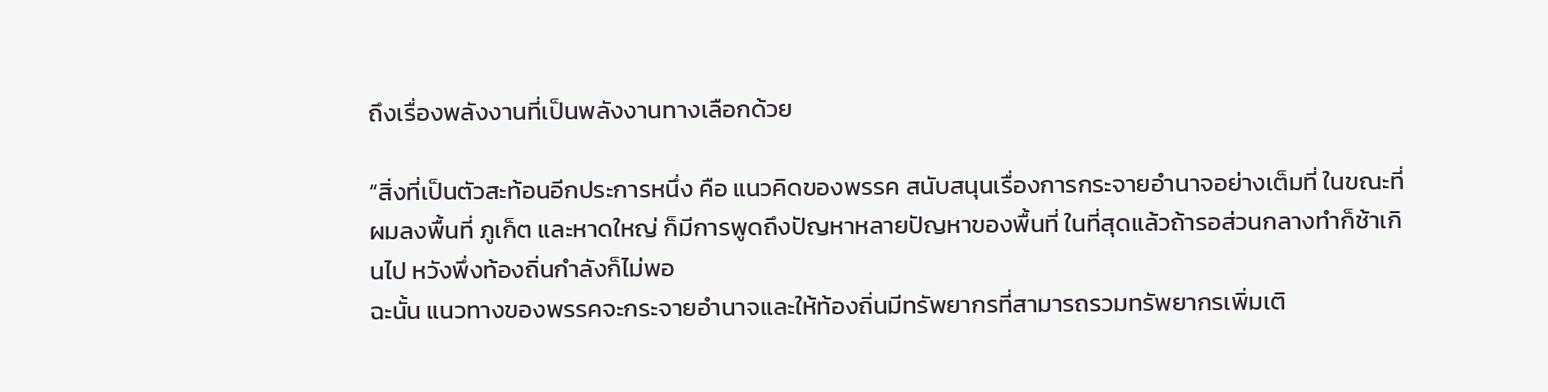ถึงเรื่องพลังงานที่เป็นพลังงานทางเลือกด้วย

“สิ่งที่เป็นตัวสะท้อนอีกประการหนึ่ง คือ แนวคิดของพรรค สนับสนุนเรื่องการกระจายอำนาจอย่างเต็มที่ ในขณะที่ผมลงพื้นที่ ภูเก็ต และหาดใหญ่ ก็มีการพูดถึงปัญหาหลายปัญหาของพื้นที่ ในที่สุดแล้วถ้ารอส่วนกลางทำก็ช้าเกินไป หวังพึ่งท้องถิ่นกำลังก็ไม่พอ
ฉะนั้น แนวทางของพรรคจะกระจายอำนาจและให้ท้องถิ่นมีทรัพยากรที่สามารถรวมทรัพยากรเพิ่มเติ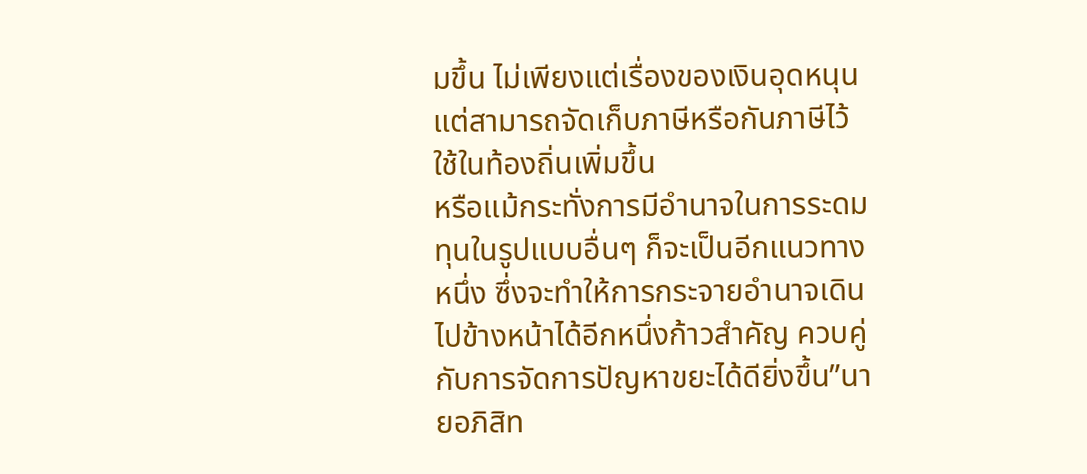มขึ้น ไม่เพียงแต่เรื่องของเงินอุดหนุน แต่สามารถจัดเก็บภาษีหรือกันภาษีไว้ใช้ในท้องถิ่นเพิ่มขึ้น
หรือแม้กระทั่งการมีอำนาจในการระดมทุนในรูปแบบอื่นๆ ก็จะเป็นอีกแนวทางหนึ่ง ซึ่งจะทำให้การกระจายอำนาจเดินไปข้างหน้าได้อีกหนึ่งก้าวสำคัญ ควบคู่กับการจัดการปัญหาขยะได้ดียิ่งขึ้น”นายอภิสิท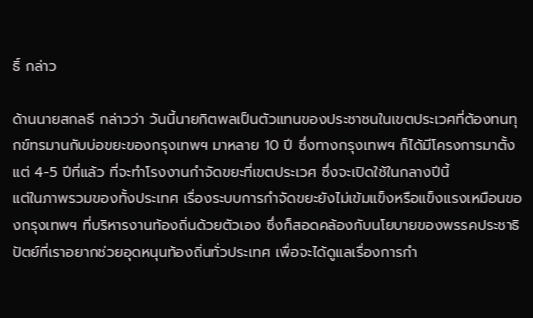ธิ์ กล่าว

ด้านนายสกลธี กล่าวว่า วันนี้นายกิตพลเป็นตัวแทนของประชาชนในเขตประเวศที่ต้องทนทุกข์ทรมานกับบ่อขยะของกรุงเทพฯ มาหลาย 10 ปี ซึ่งทางกรุงเทพฯ ก็ได้มีโครงการมาตั้งแต่ 4-5 ปีที่แล้ว ที่จะทำโรงงานกำจัดขยะที่เขตประเวศ ซึ่งจะเปิดใช้ในกลางปีนี้
แต่ในภาพรวมของทั้งประเทศ เรื่องระบบการกำจัดขยะยังไม่เข้มแข็งหรือแข็งแรงเหมือนของกรุงเทพฯ ที่บริหารงานท้องถิ่นด้วยตัวเอง ซึ่งก็สอดคล้องกับนโยบายของพรรคประชาธิปัตย์ที่เราอยากช่วยอุดหนุนท้องถิ่นทั่วประเทศ เพื่อจะได้ดูแลเรื่องการกำ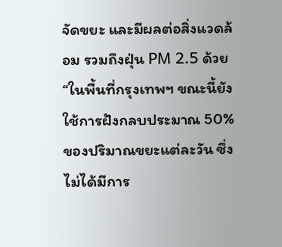จัดขยะ และมีผลต่อสิ่งแวดล้อม รวมถึงฝุ่น PM 2.5 ด้วย
“ในพื้นที่กรุงเทพฯ ขณะนี้ยังใช้การฝังกลบประมาณ 50% ของปริมาณขยะแต่ละวัน ซึ่งไม่ได้มีการ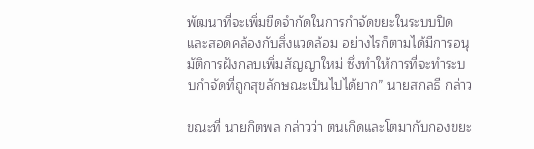พัฒนาที่จะเพิ่มขีดจำกัดในการกำจัดขยะในระบบปิด และสอดคล้องกับสิ่งแวดล้อม อย่างไรก็ตามได้มีการอนุมัติการฝังกลบเพิ่มสัญญาใหม่ ซึ่งทำให้การที่จะทำระบบกำจัดที่ถูกสุขลักษณะเป็นไปได้ยาก” นายสกลธี กล่าว

ขณะที่ นายกิตพล กล่าวว่า ตนเกิดและโตมากับกองขยะ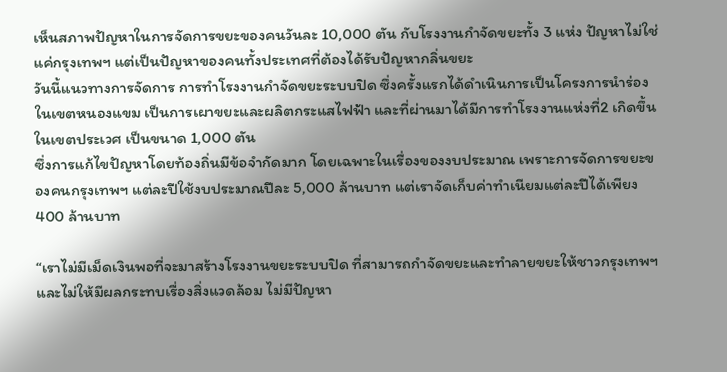เห็นสภาพปัญหาในการจัดการขยะของคนวันละ 10,000 ตัน กับโรงงานกำจัดขยะทั้ง 3 แห่ง ปัญหาไม่ใช่แค่กรุงเทพฯ แต่เป็นปัญหาของคนทั้งประเทศที่ต้องได้รับปัญหากลิ่นขยะ
วันนี้แนวทางการจัดการ การทำโรงงานกำจัดขยะระบบปิด ซึ่งครั้งแรกได้ดำเนินการเป็นโครงการนำร่องในเขตหนองแขม เป็นการเผาขยะและผลิตกระแสไฟฟ้า และที่ผ่านมาได้มีการทำโรงงานแห่งที่2 เกิดขึ้นในเขตประเวศ เป็นขนาด 1,000 ตัน
ซึ่งการแก้ไขปัญหาโดยท้องถิ่นมีข้อจำกัดมาก โดยเฉพาะในเรื่องของงบประมาณ เพราะการจัดการขยะของคนกรุงเทพฯ แต่ละปีใช้งบประมาณปีละ 5,000 ล้านบาท แต่เราจัดเก็บค่าทำเนียมแต่ละปีได้เพียง 400 ล้านบาท

“เราไม่มีเม็ดเงินพอที่จะมาสร้างโรงงานขยะระบบปิด ที่สามารถกำจัดขยะและทำลายขยะให้ชาวกรุงเทพฯ และไม่ให้มีผลกระทบเรื่องสิ่งแวดล้อม ไม่มีปัญหา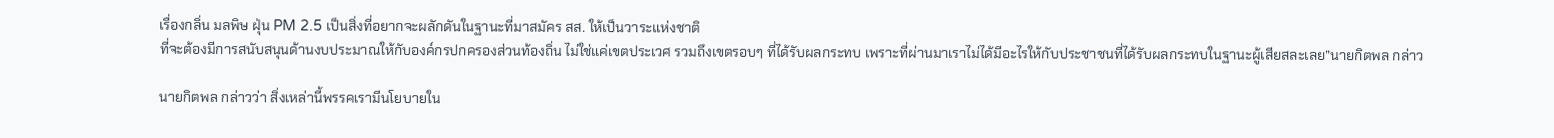เรื่องกลิ่น มลพิษ ฝุ่น PM 2.5 เป็นสิ่งที่อยากจะผลักดันในฐานะที่มาสมัคร สส. ให้เป็นวาระแห่งชาติ
ที่จะต้องมีการสนับสนุนด้านงบประมาณให้กับองค์กรปกครองส่วนท้องถิ่น ไม่ใช่แค่เขตประเวศ รวมถึงเขตรอบๆ ที่ได้รับผลกระทบ เพราะที่ผ่านมาเราไม่ได้มีอะไรให้กับประชาชนที่ได้รับผลกระทบในฐานะผู้เสียสละเลย”นายกิตพล กล่าว

นายกิตพล กล่าวว่า สิ่งเหล่านี้พรรคเรามีนโยบายใน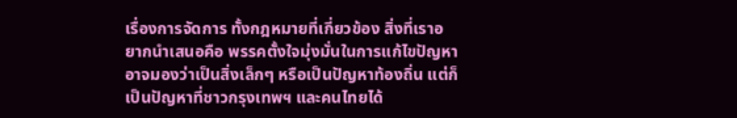เรื่องการจัดการ ทั้งกฎหมายที่เกี่ยวข้อง สิ่งที่เราอยากนำเสนอคือ พรรคตั้งใจมุ่งมั่นในการแก้ไขปัญหา อาจมองว่าเป็นสิ่งเล็กๆ หรือเป็นปัญหาท้องถิ่น แต่ก็เป็นปัญหาที่ชาวกรุงเทพฯ และคนไทยได้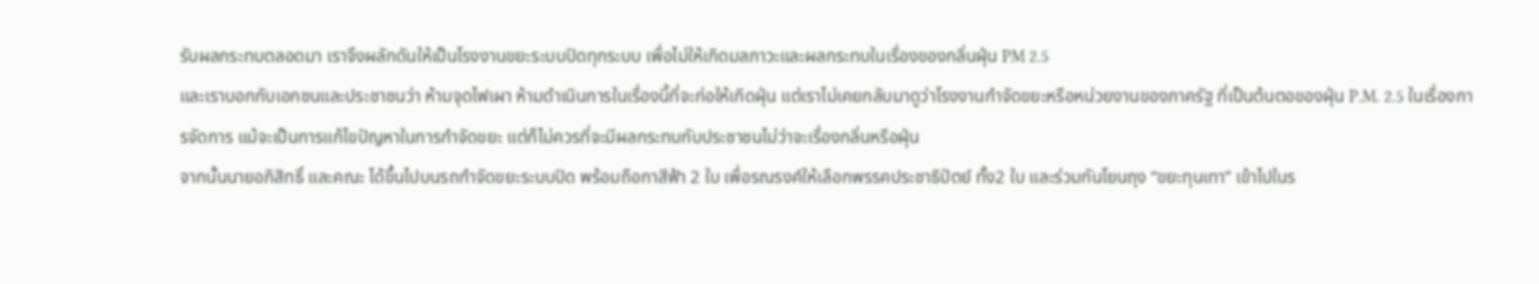รับผลกระทบตลอดมา เราจึงผลักดันให้เป็นโรงงานขยะระบบปิดทุกระบบ เพื่อไม่ให้เกิดมลภาวะและผลกระทบในเรื่องของกลิ่นฝุ่น PM 2.5
และเราบอกกับเอกชนและประชาชนว่า ห้ามจุดไฟเผา ห้ามดำเนินการในเรื่องนี้ที่จะก่อให้เกิดฝุ่น แต่เราไม่เคยกลับมาดูว่าโรงงานกำจัดขยะหรือหน่วยงานของภาครัฐ ที่เป็นต้นตอของฝุ่น P.M. 2.5 ในเรื่องการจัดการ แม้จะเป็นการแก้ไขปัญหาในการกำจัดขยะ แต่ก็ไม่ควรที่จะมีผลกระทบกับประชาชนไม่ว่าจะเรื่องกลิ่นหรือฝุ่น
จากนั้นนายอภิสิทธิ์ และคณะ ได้ขึ้นไปบนรถกำจัดขยะระบบปิด พร้อมถือกาสีฟ้า 2 ใบ เพื่อรณรงค์ให้เลือกพรรคประชาธิปัตย์ ทั้ง2 ใบ และร่วมกันโยนถุง “ขยะทุนเทา” เข้าไปในร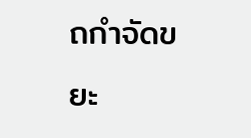ถกำจัดขยะ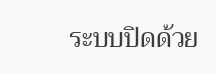ระบบปิดด้วย